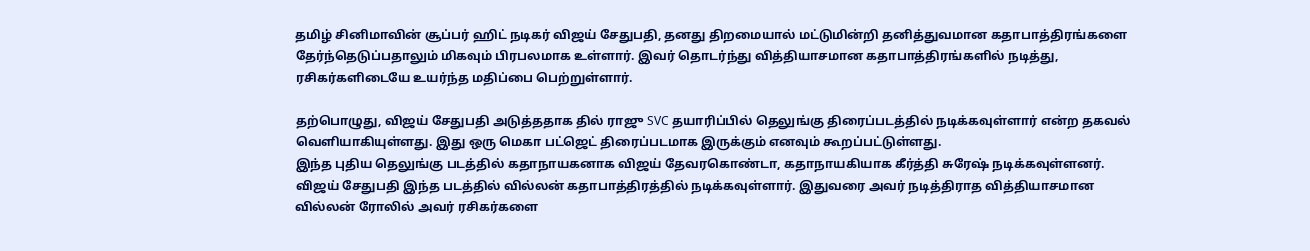தமிழ் சினிமாவின் சூப்பர் ஹிட் நடிகர் விஜய் சேதுபதி, தனது திறமையால் மட்டுமின்றி தனித்துவமான கதாபாத்திரங்களை தேர்ந்தெடுப்பதாலும் மிகவும் பிரபலமாக உள்ளார். இவர் தொடர்ந்து வித்தியாசமான கதாபாத்திரங்களில் நடித்து, ரசிகர்களிடையே உயர்ந்த மதிப்பை பெற்றுள்ளார்.

தற்பொழுது, விஜய் சேதுபதி அடுத்ததாக தில் ராஜு SVC தயாரிப்பில் தெலுங்கு திரைப்படத்தில் நடிக்கவுள்ளார் என்ற தகவல் வெளியாகியுள்ளது. இது ஒரு மெகா பட்ஜெட் திரைப்படமாக இருக்கும் எனவும் கூறப்பட்டுள்ளது.
இந்த புதிய தெலுங்கு படத்தில் கதாநாயகனாக விஜய் தேவரகொண்டா, கதாநாயகியாக கீர்த்தி சுரேஷ் நடிக்கவுள்ளனர். விஜய் சேதுபதி இந்த படத்தில் வில்லன் கதாபாத்திரத்தில் நடிக்கவுள்ளார். இதுவரை அவர் நடித்திராத வித்தியாசமான வில்லன் ரோலில் அவர் ரசிகர்களை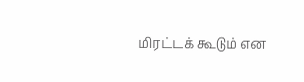மிரட்டக் கூடும் என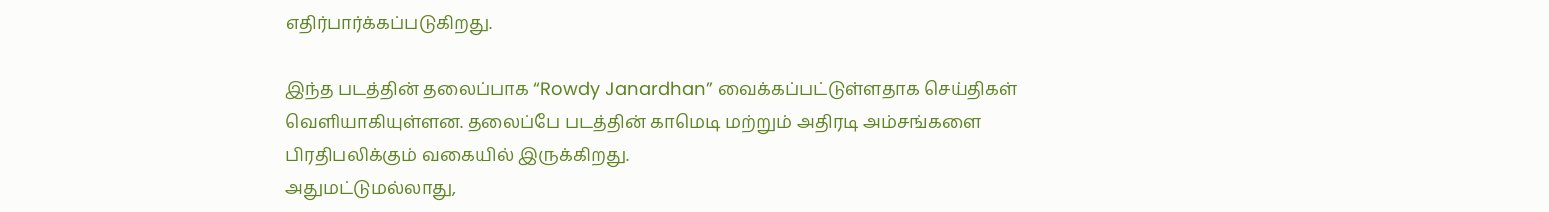எதிர்பார்க்கப்படுகிறது.

இந்த படத்தின் தலைப்பாக “Rowdy Janardhan” வைக்கப்பட்டுள்ளதாக செய்திகள் வெளியாகியுள்ளன. தலைப்பே படத்தின் காமெடி மற்றும் அதிரடி அம்சங்களை பிரதிபலிக்கும் வகையில் இருக்கிறது.
அதுமட்டுமல்லாது,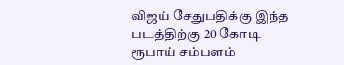விஜய் சேதுபதிக்கு இந்த படத்திற்கு 20 கோடி ரூபாய் சம்பளம்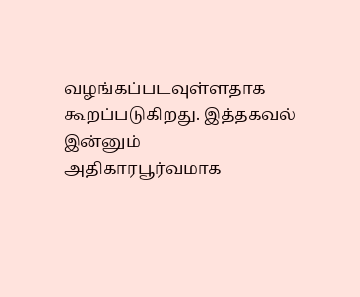வழங்கப்படவுள்ளதாக கூறப்படுகிறது. இத்தகவல் இன்னும் அதிகாரபூர்வமாக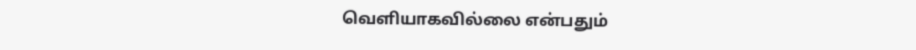வெளியாகவில்லை என்பதும்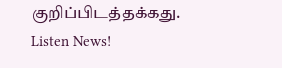குறிப்பிடத்தக்கது.
Listen News!